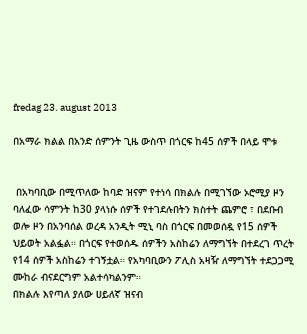fredag 23. august 2013

በአማራ ክልል በአንድ ሰምንት ጊዜ ውስጥ በጎርፍ ከ45 ሰዎች በላይ ሞቱ


 በአካባቢው በሚጥለው ከባድ ዝናም የተነሳ በክልሉ በሚገኘው ኦሮሚያ ዞን ባለፈው ሳምንት ከ30 ያላነሱ ሰዎች የተገደሉበትን ክስተት ጨምሮ ፣ በደቡብ ወሎ ዞን በአንባሰል ወረዳ አንዲት ሚኒ ባስ በጎርፍ በመወሰዷ የ15 ሰዎች ህይወት አልፏል። በጎርፍ የተወሰዱ ሰዎችን አስከሬን ለማግኘት በተደረገ ጥረት የ14 ሰዎች አስከሬን ተገኝቷል። የአካባቢውን ፖሊስ አዛዥ ለማግኘት ተደጋጋሚ ሙከራ ብናደርግም አልተሳካልንም።
በክልሉ እየጣለ ያለው ሀይለኛ ዝናብ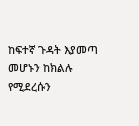ከፍተኛ ጉዳት እያመጣ መሆኑን ከክልሉ የሚደረሱን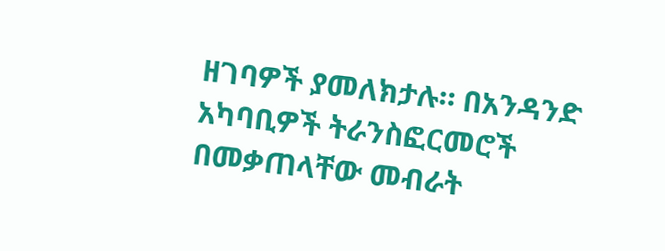ዘገባዎች ያመለክታሉ። በአንዳንድ አካባቢዎች ትራንስፎርመሮች በመቃጠላቸው መብራት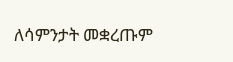ለሳምንታት መቋረጡም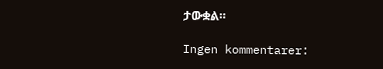ታውቋል።

Ingen kommentarer: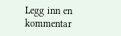Legg inn en kommentar